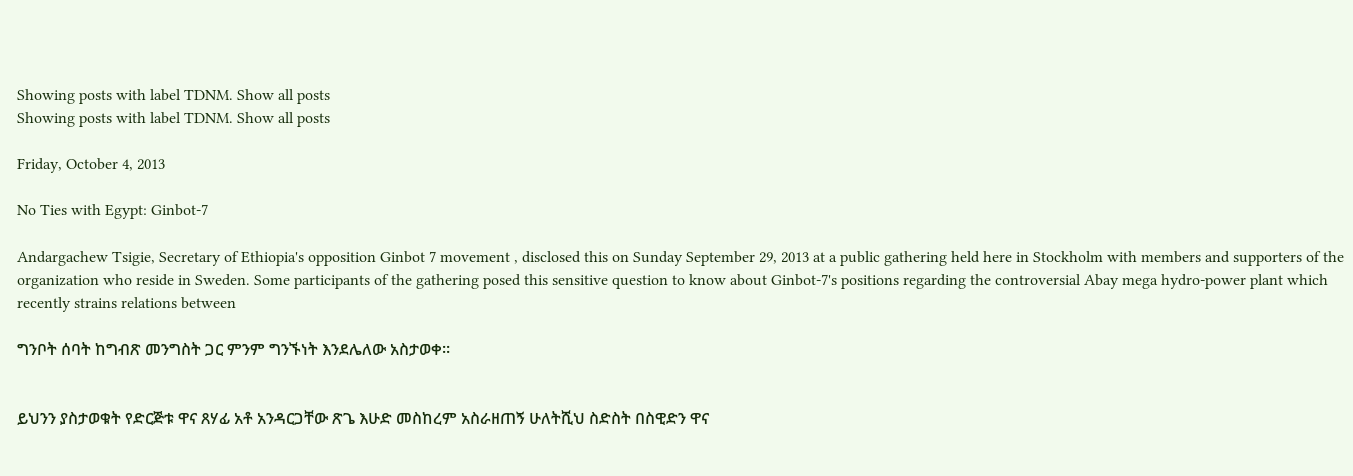Showing posts with label TDNM. Show all posts
Showing posts with label TDNM. Show all posts

Friday, October 4, 2013

No Ties with Egypt: Ginbot-7

Andargachew Tsigie, Secretary of Ethiopia's opposition Ginbot 7 movement , disclosed this on Sunday September 29, 2013 at a public gathering held here in Stockholm with members and supporters of the organization who reside in Sweden. Some participants of the gathering posed this sensitive question to know about Ginbot-7's positions regarding the controversial Abay mega hydro-power plant which recently strains relations between

ግንቦት ሰባት ከግብጽ መንግስት ጋር ምንም ግንኙነት እንደሌለው አስታወቀ።


ይህንን ያስታወቁት የድርጅቱ ዋና ጸሃፊ አቶ አንዳርጋቸው ጽጌ እሁድ መስከረም አስራዘጠኝ ሁለትሺህ ስድስት በስዊድን ዋና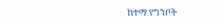ከተማ የግንቦት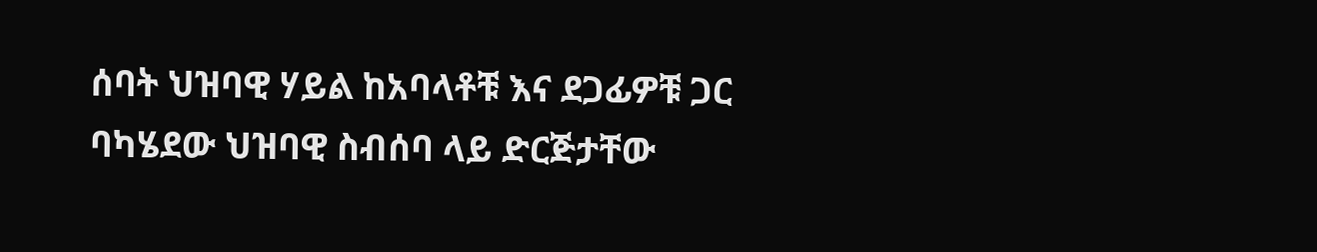ሰባት ህዝባዊ ሃይል ከአባላቶቹ እና ደጋፊዎቹ ጋር ባካሄደው ህዝባዊ ስብሰባ ላይ ድርጅታቸው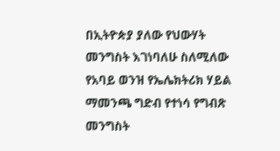በኢትዮጵያ ያለው የህውሃት መንግስት እገነባለሁ ስለሚለው የአባይ ወንዝ የኤሌክትሪክ ሃይል ማመንጫ ግድብ የተነሳ የግብጽ መንግስት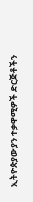ኢትዮጵያውያን ተቃዋሚዎች ድርጅቶችን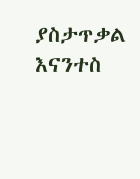ያስታጥቃል እናንተስ